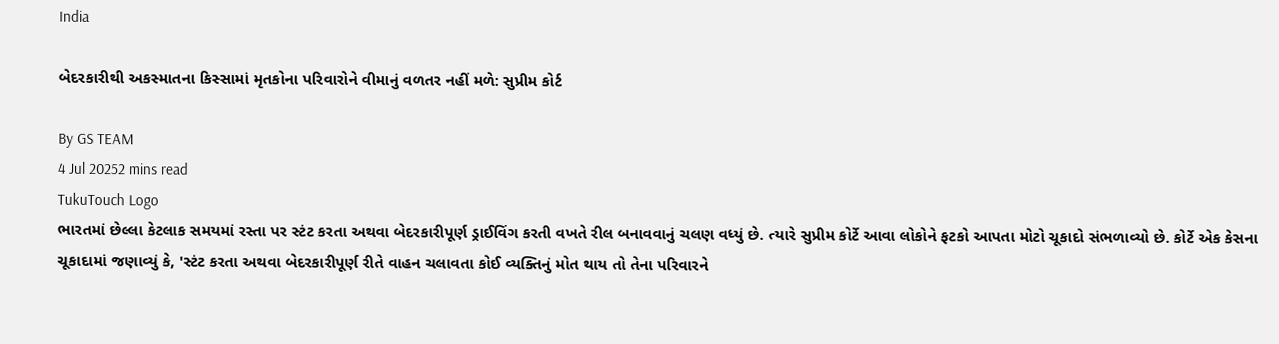India

બેદરકારીથી અકસ્માતના કિસ્સામાં મૃતકોના પરિવારોને વીમાનું વળતર નહીં મળે: સુપ્રીમ કોર્ટ

By GS TEAM
4 Jul 20252 mins read
TukuTouch Logo
ભારતમાં છેલ્લા કેટલાક સમયમાં રસ્તા પર સ્ટંટ કરતા અથવા બેદરકારીપૂર્ણ ડ્રાઈવિંગ કરતી વખતે રીલ બનાવવાનું ચલણ વધ્યું છે. ત્યારે સુપ્રીમ કોર્ટે આવા લોકોને ફટકો આપતા મોટો ચૂકાદો સંભળાવ્યો છે. કોર્ટે એક કેસના ચૂકાદામાં જણાવ્યું કે, 'સ્ટંટ કરતા અથવા બેદરકારીપૂર્ણ રીતે વાહન ચલાવતા કોઈ વ્યક્તિનું મોત થાય તો તેના પરિવારને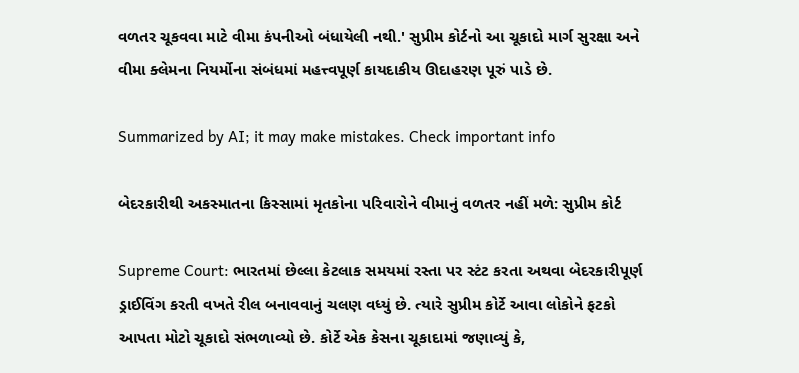વળતર ચૂકવવા માટે વીમા કંપનીઓ બંધાયેલી નથી.' સુપ્રીમ કોર્ટનો આ ચૂકાદો માર્ગ સુરક્ષા અને વીમા ક્લેમના નિયર્મોના સંબંધમાં મહત્ત્વપૂર્ણ કાયદાકીય ઊદાહરણ પૂરું પાડે છે.

Summarized by AI; it may make mistakes. Check important info

બેદરકારીથી અકસ્માતના કિસ્સામાં મૃતકોના પરિવારોને વીમાનું વળતર નહીં મળે: સુપ્રીમ કોર્ટ

Supreme Court: ભારતમાં છેલ્લા કેટલાક સમયમાં રસ્તા પર સ્ટંટ કરતા અથવા બેદરકારીપૂર્ણ ડ્રાઈવિંગ કરતી વખતે રીલ બનાવવાનું ચલણ વધ્યું છે. ત્યારે સુપ્રીમ કોર્ટે આવા લોકોને ફટકો આપતા મોટો ચૂકાદો સંભળાવ્યો છે. કોર્ટે એક કેસના ચૂકાદામાં જણાવ્યું કે,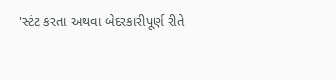'સ્ટંટ કરતા અથવા બેદરકારીપૂર્ણ રીતે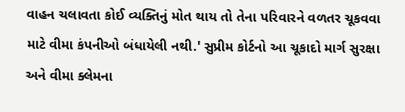વાહન ચલાવતા કોઈ વ્યક્તિનું મોત થાય તો તેના પરિવારને વળતર ચૂકવવા માટે વીમા કંપનીઓ બંધાયેલી નથી.' સુપ્રીમ કોર્ટનો આ ચૂકાદો માર્ગ સુરક્ષા અને વીમા ક્લેમના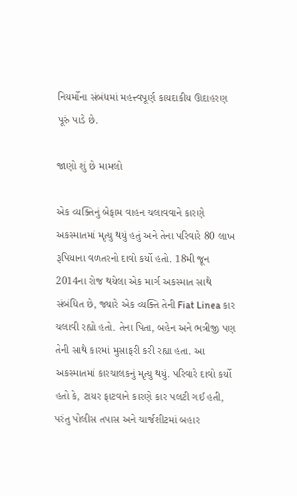નિયર્મોના સંબંધમાં મહત્ત્વપૂર્ણ કાયદાકીય ઊદાહરણ પૂરું પાડે છે.

જાણો શું છે મામલો

એક વ્યક્તિનું બેફામ વાહન ચલાવવાને કારણે અકસ્માતમાં મૃત્યુ થયું હતું અને તેના પરિવારે 80 લાખ રૂપિયાના વળતરનો દાવો કર્યો હતો. 18મી જૂન 2014ના રોજ થયેલા એક માર્ગ અકસ્માત સાથે સંબંધિત છે, જ્યારે એક વ્યક્તિ તેની Fiat Linea કાર ચલાવી રહ્યો હતો. તેના પિતા, બહેન અને ભત્રીજી પણ તેની સાથે કારમાં મુસાફરી કરી રહ્યા હતા. આ અકસ્માતમાં કારચાલકનું મૃત્યુ થયું. પરિવારે દાવો કર્યો હતો કે, ટાયર ફાટવાને કારણે કાર પલટી ગઈ હતી, પરંતુ પોલીસ તપાસ અને ચાર્જશીટમાં બહાર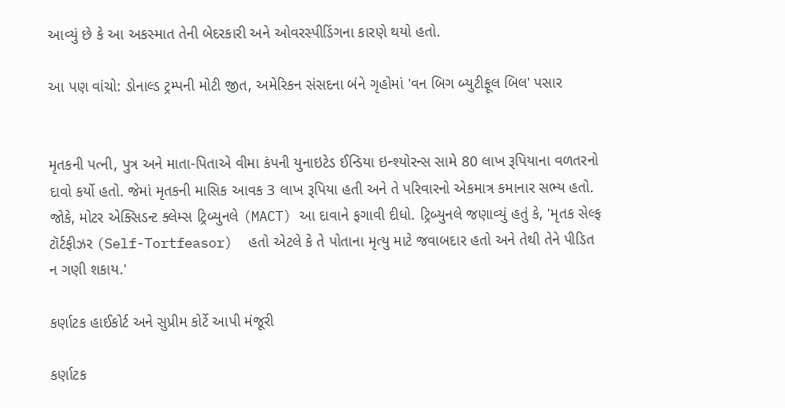આવ્યું છે કે આ અકસ્માત તેની બેદરકારી અને ઓવરસ્પીડિંગના કારણે થયો હતો.

આ પણ વાંચો: ડોનાલ્ડ ટ્રમ્પની મોટી જીત, અમેરિકન સંસદના બંને ગૃહોમાં 'વન બિગ બ્યુટીફૂલ બિલ' પસાર


મૃતકની પત્ની, પુત્ર અને માતા-પિતાએ વીમા કંપની યુનાઇટેડ ઈન્ડિયા ઇન્શ્યોરન્સ સામે 80 લાખ રૂપિયાના વળતરનો દાવો કર્યો હતો. જેમાં મૃતકની માસિક આવક 3 લાખ રૂપિયા હતી અને તે પરિવારનો એકમાત્ર કમાનાર સભ્ય હતો. જોકે, મોટર એક્સિડન્ટ ક્લેમ્સ ટ્રિબ્યુનલે (MACT) આ દાવાને ફગાવી દીધો. ટ્રિબ્યુનલે જણાવ્યું હતું કે, 'મૃતક સેલ્ફ ટૉર્ટફીઝર (Self-Tortfeasor)  હતો એટલે કે તે પોતાના મૃત્યુ માટે જવાબદાર હતો અને તેથી તેને પીડિત ન ગણી શકાય.'

કર્ણાટક હાઈકોર્ટ અને સુપ્રીમ કોર્ટે આપી મંજૂરી

કર્ણાટક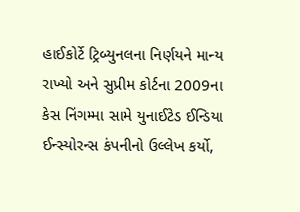હાઈકોર્ટે ટ્રિબ્યુનલના નિર્ણયને માન્ય રાખ્યો અને સુપ્રીમ કોર્ટના 2009ના કેસ નિંગમ્મા સામે યુનાઈટેડ ઈન્ડિયા ઈન્સ્યોરન્સ કંપનીનો ઉલ્લેખ કર્યો,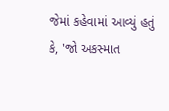જેમાં કહેવામાં આવ્યું હતું કે, 'જો અકસ્માત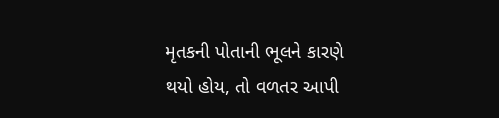મૃતકની પોતાની ભૂલને કારણે થયો હોય, તો વળતર આપી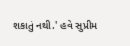શકાતું નથી.' હવે સુપ્રીમ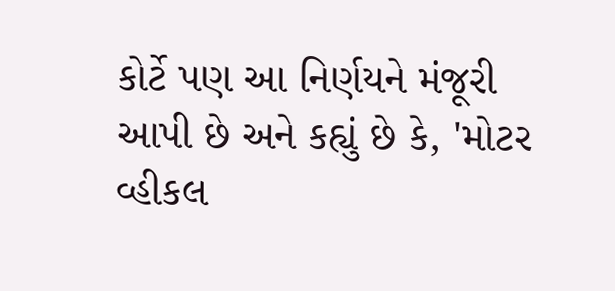કોર્ટે પણ આ નિર્ણયને મંજૂરી આપી છે અને કહ્યું છે કે, 'મોટર વ્હીકલ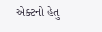એક્ટનો હેતુ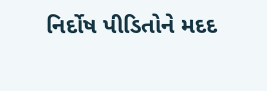નિર્દોષ પીડિતોને મદદ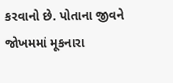કરવાનો છે. પોતાના જીવને જોખમમાં મૂકનારા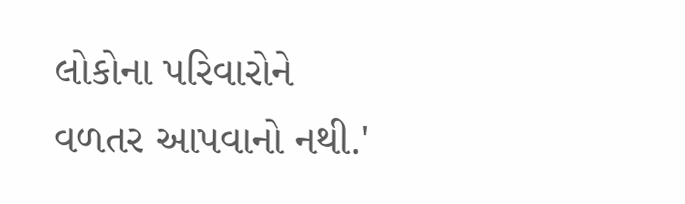લોકોના પરિવારોને વળતર આપવાનો નથી.'